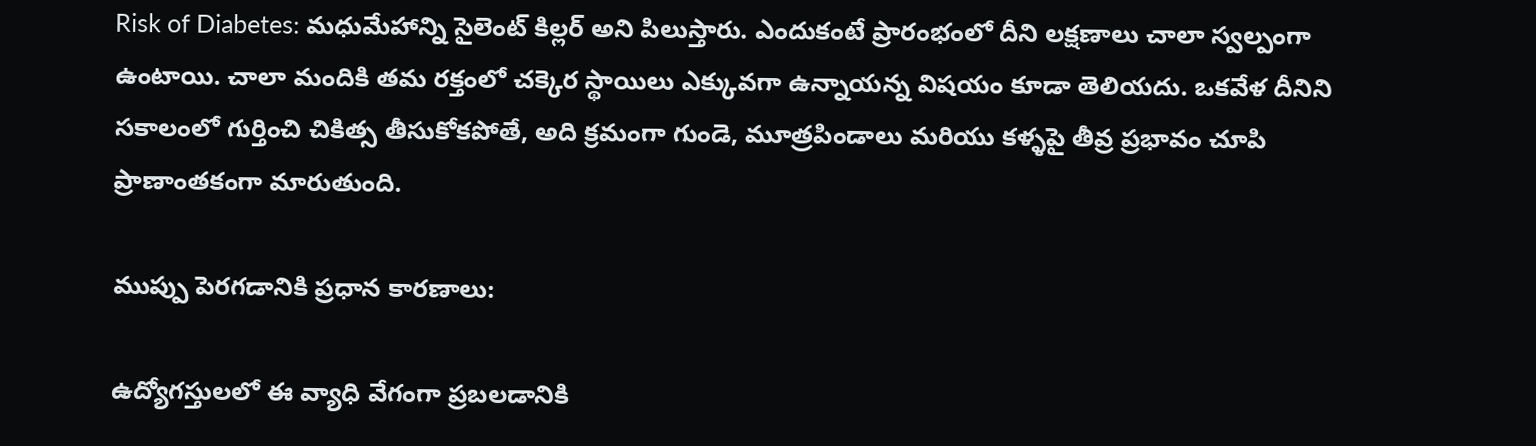Risk of Diabetes: మధుమేహాన్ని సైలెంట్ కిల్లర్ అని పిలుస్తారు. ఎందుకంటే ప్రారంభంలో దీని లక్షణాలు చాలా స్వల్పంగా ఉంటాయి. చాలా మందికి తమ రక్తంలో చక్కెర స్థాయిలు ఎక్కువగా ఉన్నాయన్న విషయం కూడా తెలియదు. ఒకవేళ దీనిని సకాలంలో గుర్తించి చికిత్స తీసుకోకపోతే, అది క్రమంగా గుండె, మూత్రపిండాలు మరియు కళ్ళపై తీవ్ర ప్రభావం చూపి ప్రాణాంతకంగా మారుతుంది.

ముప్పు పెరగడానికి ప్రధాన కారణాలు:

ఉద్యోగస్తులలో ఈ వ్యాధి వేగంగా ప్రబలడానికి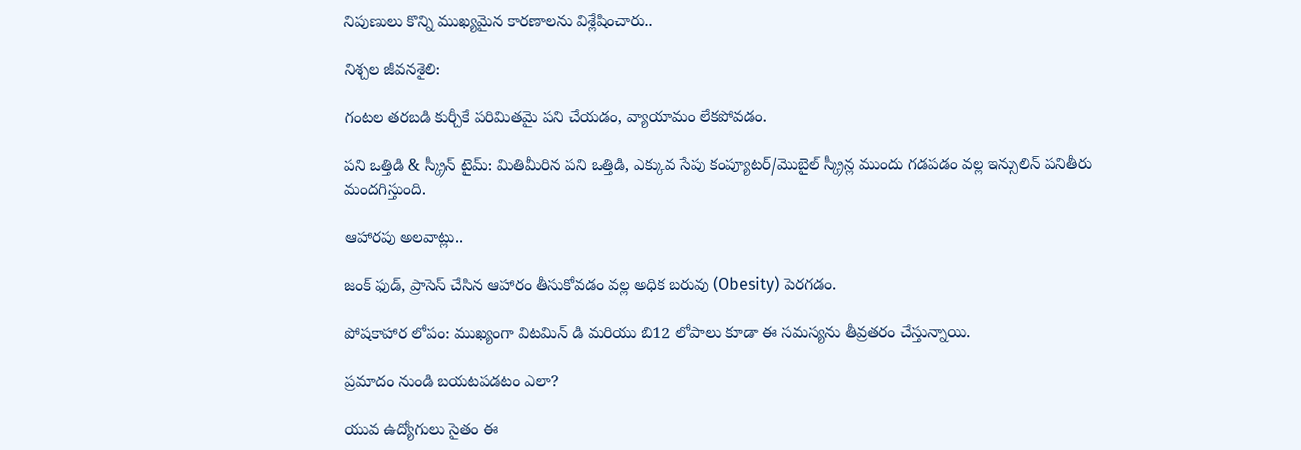నిపుణులు కొన్ని ముఖ్యమైన కారణాలను విశ్లేషించారు..

నిశ్చల జీవనశైలి:

గంటల తరబడి కుర్చీకే పరిమితమై పని చేయడం, వ్యాయామం లేకపోవడం.

పని ఒత్తిడి & స్క్రీన్ టైమ్: మితిమీరిన పని ఒత్తిడి, ఎక్కువ సేపు కంప్యూటర్/మొబైల్ స్క్రీన్ల ముందు గడపడం వల్ల ఇన్సులిన్ పనితీరు మందగిస్తుంది.

ఆహారపు అలవాట్లు..

జంక్ ఫుడ్, ప్రాసెస్ చేసిన ఆహారం తీసుకోవడం వల్ల అధిక బరువు (Obesity) పెరగడం.

పోషకాహార లోపం: ముఖ్యంగా విటమిన్ డి మరియు బి12 లోపాలు కూడా ఈ సమస్యను తీవ్రతరం చేస్తున్నాయి.

ప్రమాదం నుండి బయటపడటం ఎలా?

యువ ఉద్యోగులు సైతం ఈ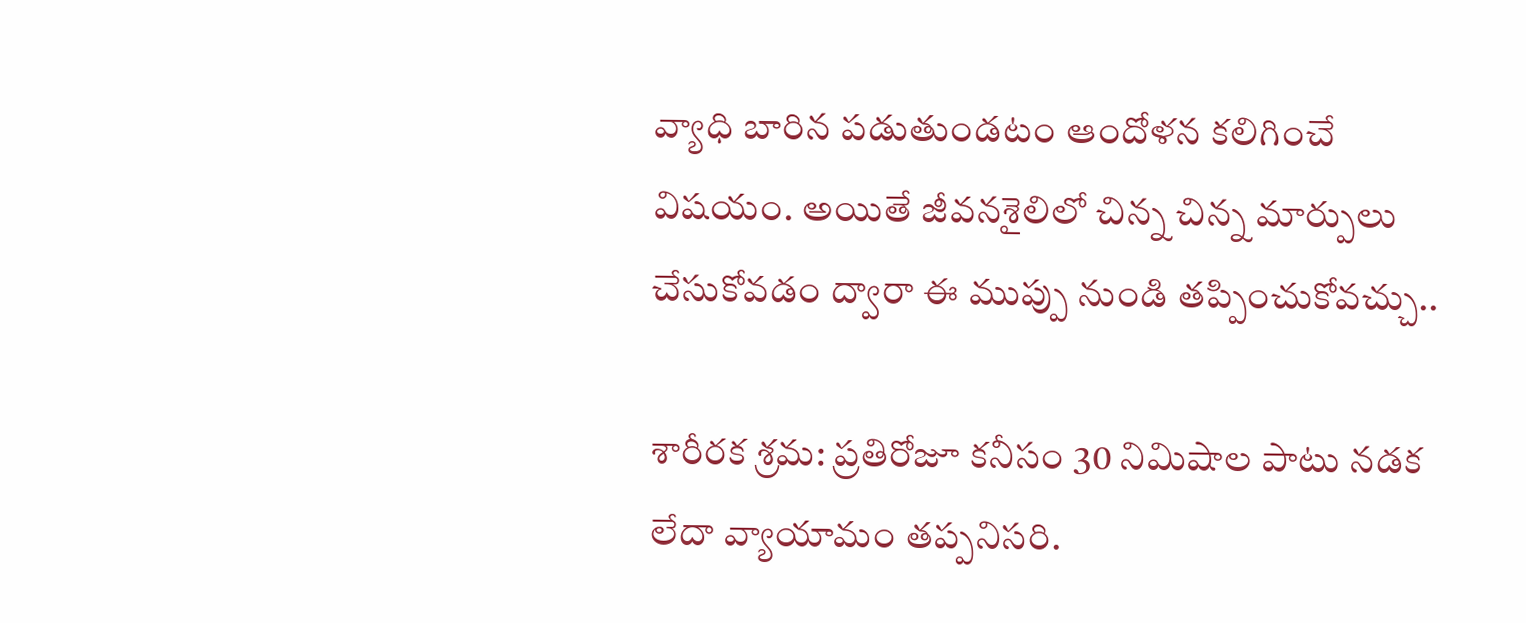వ్యాధి బారిన పడుతుండటం ఆందోళన కలిగించే విషయం. అయితే జీవనశైలిలో చిన్న చిన్న మార్పులు చేసుకోవడం ద్వారా ఈ ముప్పు నుండి తప్పించుకోవచ్చు..

శారీరక శ్రమ: ప్రతిరోజూ కనీసం 30 నిమిషాల పాటు నడక లేదా వ్యాయామం తప్పనిసరి.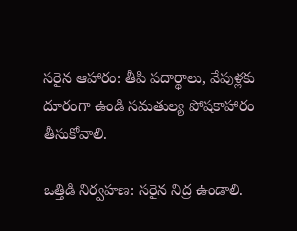సరైన ఆహారం: తీపి పదార్థాలు, వేపుళ్లకు దూరంగా ఉండి సమతుల్య పోషకాహారం తీసుకోవాలి.

ఒత్తిడి నిర్వహణ: సరైన నిద్ర ఉండాలి.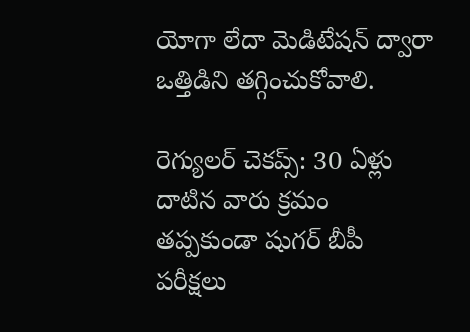యోగా లేదా మెడిటేషన్ ద్వారా ఒత్తిడిని తగ్గించుకోవాలి.

రెగ్యులర్ చెకప్స్: 30 ఏళ్లు దాటిన వారు క్రమం తప్పకుండా షుగర్ బీపీ పరీక్షలు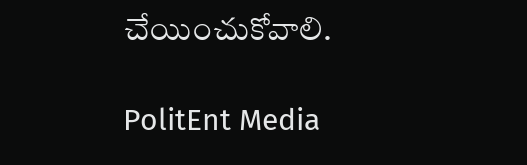చేయించుకోవాలి.

PolitEnt Media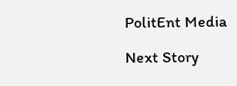PolitEnt Media

Next Story